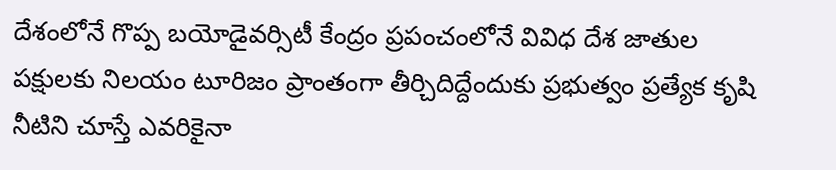దేశంలోనే గొప్ప బయోడైవర్సిటీ కేంద్రం ప్రపంచంలోనే వివిధ దేశ జాతుల పక్షులకు నిలయం టూరిజం ప్రాంతంగా తీర్చిదిద్దేందుకు ప్రభుత్వం ప్రత్యేక కృషి నీటిని చూస్తే ఎవరికైనా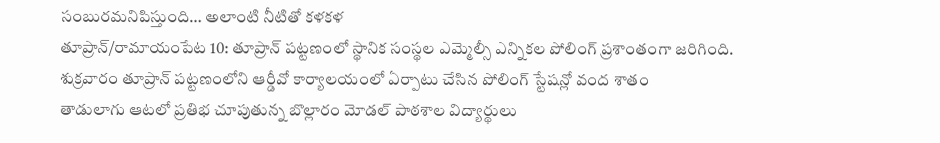సంబురమనిపిస్తుంది… అలాంటి నీటితో కళకళ
తూప్రాన్/రామాయంపేట 10: తూప్రాన్ పట్టణంలో స్థానిక సంస్థల ఎమ్మెల్సీ ఎన్నికల పోలింగ్ ప్రశాంతంగా జరిగింది. శుక్రవారం తూప్రాన్ పట్టణంలోని ఆర్డీవో కార్యాలయంలో ఏర్పాటు చేసిన పోలింగ్ స్టేషన్లో వంద శాతం
తాడులాగు ఆటలో ప్రతిభ చూపుతున్న బొల్లారం మోడల్ పాఠశాల విద్యార్థులు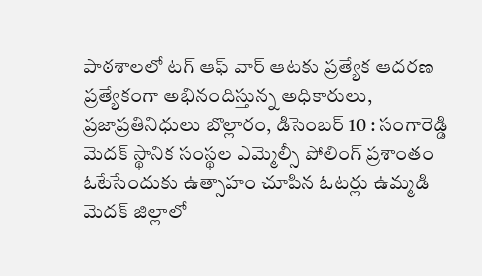పాఠశాలలో టగ్ ఆఫ్ వార్ ఆటకు ప్రత్యేక ఆదరణ ప్రత్యేకంగా అభినందిస్తున్న అధికారులు, ప్రజాప్రతినిధులు బొల్లారం, డిసెంబర్ 10 : సంగారెడ్డి
మెదక్ స్థానిక సంస్థల ఎమ్మెల్సీ పోలింగ్ ప్రశాంతం ఓటేసేందుకు ఉత్సాహం చూపిన ఓటర్లు ఉమ్మడి మెదక్ జిల్లాలో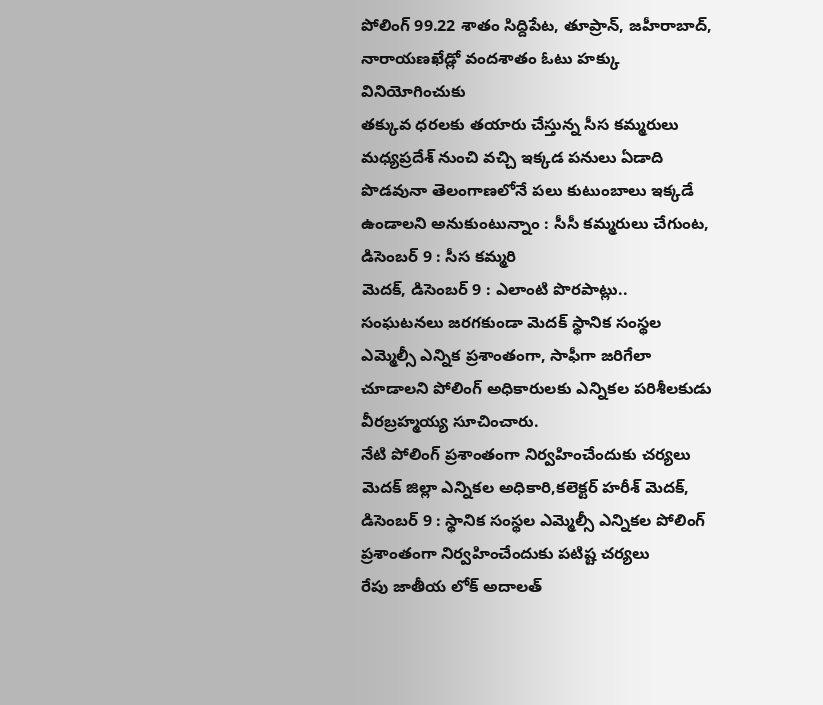పోలింగ్ 99.22 శాతం సిద్దిపేట, తూప్రాన్, జహీరాబాద్, నారాయణఖేడ్లో వందశాతం ఓటు హక్కు వినియోగించుకు
తక్కువ ధరలకు తయారు చేస్తున్న సీస కమ్మరులు మధ్యప్రదేశ్ నుంచి వచ్చి ఇక్కడ పనులు ఏడాది పొడవునా తెలంగాణలోనే పలు కుటుంబాలు ఇక్కడే ఉండాలని అనుకుంటున్నాం : సీసీ కమ్మరులు చేగుంట, డిసెంబర్ 9 : సీస కమ్మరి
మెదక్, డిసెంబర్ 9 : ఎలాంటి పొరపాట్లు.. సంఘటనలు జరగకుండా మెదక్ స్థానిక సంస్థల ఎమ్మెల్సీ ఎన్నిక ప్రశాంతంగా, సాఫీగా జరిగేలా చూడాలని పోలింగ్ అధికారులకు ఎన్నికల పరిశీలకుడు వీరబ్రహ్మయ్య సూచించారు.
నేటి పోలింగ్ ప్రశాంతంగా నిర్వహించేందుకు చర్యలు మెదక్ జిల్లా ఎన్నికల అధికారి,కలెక్టర్ హరీశ్ మెదక్, డిసెంబర్ 9 : స్థానిక సంస్థల ఎమ్మెల్సీ ఎన్నికల పోలింగ్ ప్రశాంతంగా నిర్వహించేందుకు పటిష్ట చర్యలు
రేపు జాతీయ లోక్ అదాలత్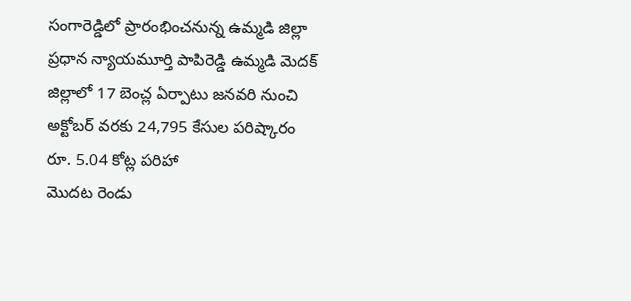సంగారెడ్డిలో ప్రారంభించనున్న ఉమ్మడి జిల్లా ప్రధాన న్యాయమూర్తి పాపిరెడ్డి ఉమ్మడి మెదక్ జిల్లాలో 17 బెంచ్ల ఏర్పాటు జనవరి నుంచి అక్టోబర్ వరకు 24,795 కేసుల పరిష్కారం రూ. 5.04 కోట్ల పరిహా
మొదట రెండు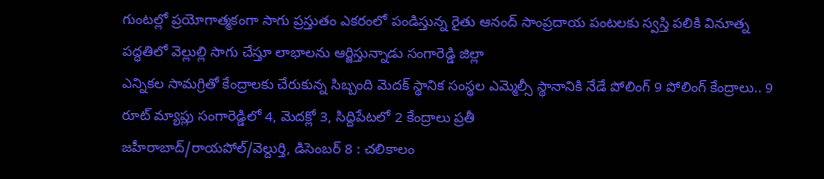గుంటల్లో ప్రయోగాత్మకంగా సాగు ప్రస్తుతం ఎకరంలో పండిస్తున్న రైతు ఆనంద్ సాంప్రదాయ పంటలకు స్వస్తి పలికి వినూత్న పద్ధతిలో వెల్లుల్లి సాగు చేస్తూ లాభాలను ఆర్జిస్తున్నాడు సంగారెడ్డి జిల్లా
ఎన్నికల సామగ్రితో కేంద్రాలకు చేరుకున్న సిబ్బంది మెదక్ స్థానిక సంస్థల ఎమ్మెల్సీ స్థానానికి నేడే పోలింగ్ 9 పోలింగ్ కేంద్రాలు.. 9 రూట్ మ్యాప్లు సంగారెడ్డిలో 4, మెదక్లో 3, సిద్దిపేటలో 2 కేంద్రాలు ప్రతీ
జహీరాబాద్/రాయపోల్/వెల్దుర్తి, డిసెంబర్ 8 : చలికాలం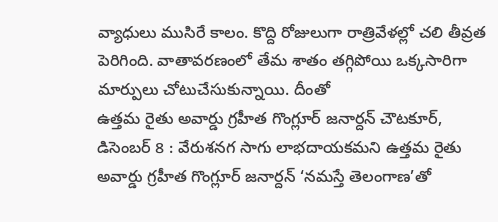వ్యాధులు ముసిరే కాలం. కొద్ది రోజులుగా రాత్రివేళల్లో చలి తీవ్రత పెరిగింది. వాతావరణంలో తేమ శాతం తగ్గిపోయి ఒక్కసారిగా మార్పులు చోటుచేసుకున్నాయి. దీంతో
ఉత్తమ రైతు అవార్డు గ్రహీత గొంగ్లూర్ జనార్దన్ చౌటకూర్, డిసెంబర్ 8 : వేరుశనగ సాగు లాభదాయకమని ఉత్తమ రైతు అవార్డు గ్రహీత గొంగ్లూర్ జనార్దన్ ‘నమస్తే తెలంగాణ’తో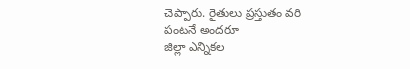చెప్పారు. రైతులు ప్రస్తుతం వరి పంటనే అందరూ
జిల్లా ఎన్నికల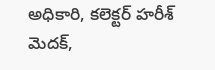అధికారి, కలెక్టర్ హరీశ్ మెదక్,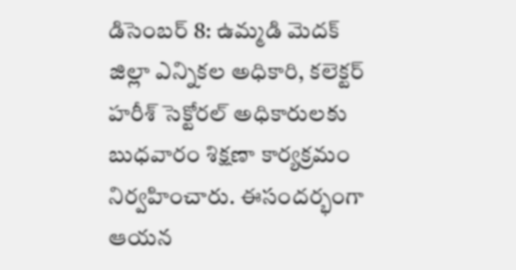డిసెంబర్ 8: ఉమ్మడి మెదక్ జిల్లా ఎన్నికల అధికారి, కలెక్టర్ హరీశ్ సెక్టోరల్ అధికారులకు బుధవారం శిక్షణా కార్యక్రమం నిర్వహించారు. ఈసందర్భంగా ఆయన